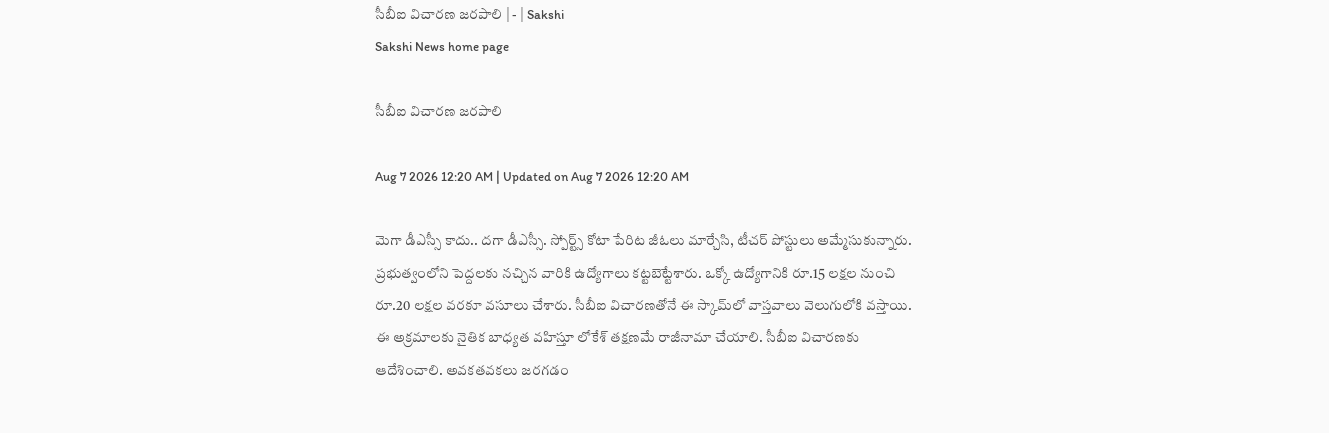సీబీఐ విచారణ జరపాలి | - | Sakshi
Sakshi News home page

సీబీఐ విచారణ జరపాలి

Aug 7 2026 12:20 AM | Updated on Aug 7 2026 12:20 AM

మెగా డీఎస్సీ కాదు.. దగా డీఎస్సీ. స్పోర్ట్స్‌ కోటా పేరిట జీఓలు మార్చేసి, టీచర్‌ పోస్టులు అమ్మేసుకున్నారు. ప్రభుత్వంలోని పెద్దలకు నచ్చిన వారికి ఉద్యోగాలు కట్టబెట్టేశారు. ఒక్కో ఉద్యోగానికి రూ.15 లక్షల నుంచి రూ.20 లక్షల వరకూ వసూలు చేశారు. సీబీఐ విచారణతోనే ఈ స్కామ్‌లో వాస్తవాలు వెలుగులోకి వస్తాయి. ఈ అక్రమాలకు నైతిక బాధ్యత వహిస్తూ లోకేశ్‌ తక్షణమే రాజీనామా చేయాలి. సీబీఐ విచారణకు ఆదేశించాలి. అవకతవకలు జరగడం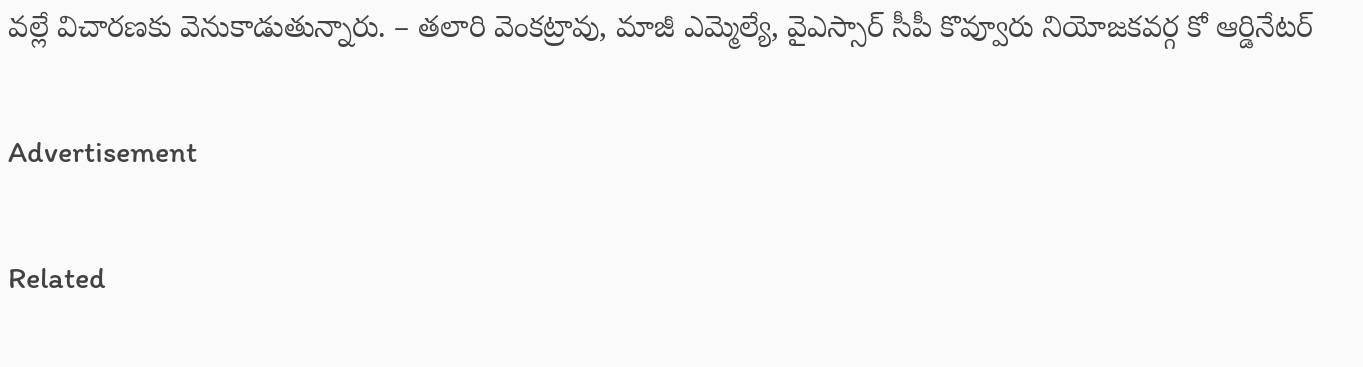వల్లే విచారణకు వెనుకాడుతున్నారు. – తలారి వెంకట్రావు, మాజీ ఎమ్మెల్యే, వైఎస్సార్‌ సీపీ కొవ్వూరు నియోజకవర్గ కో ఆర్డినేటర్‌

Advertisement

Related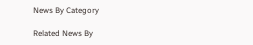News By Category

Related News By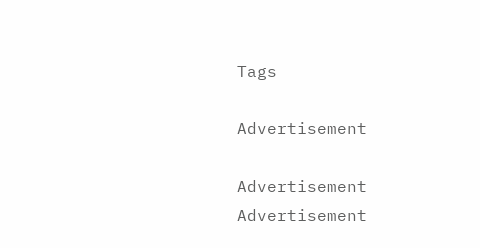Tags

Advertisement

Advertisement
Advertisement